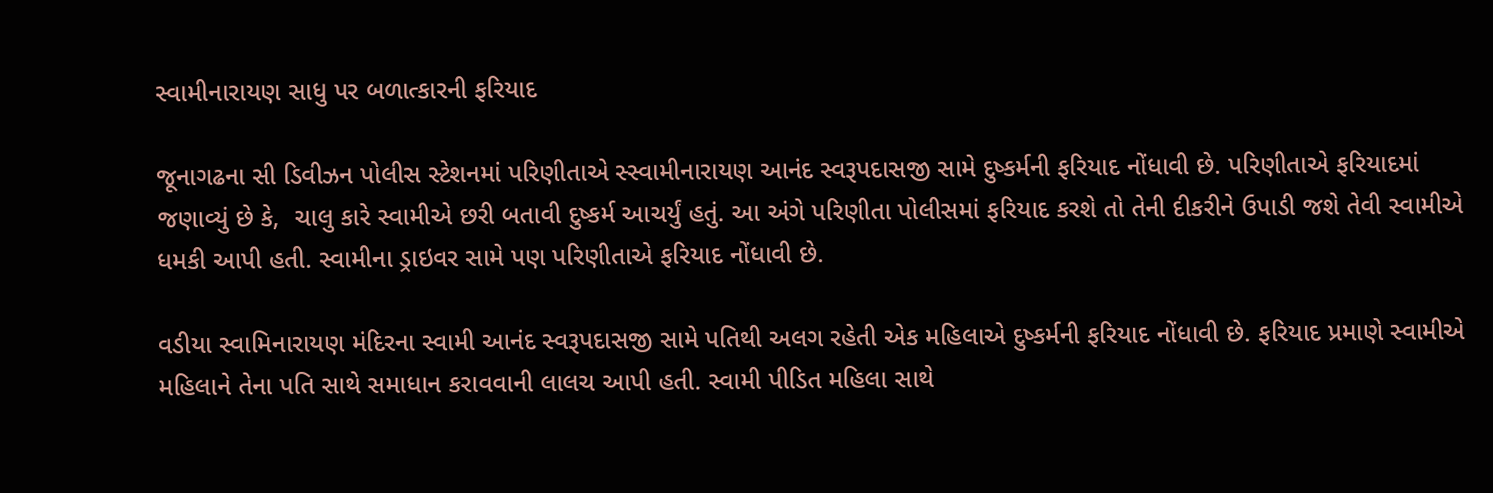સ્વામીનારાયણ સાધુ પર બળાત્કારની ફરિયાદ

જૂનાગઢના સી ડિવીઝન પોલીસ સ્ટેશનમાં પરિણીતાએ સ્સ્વામીનારાયણ આનંદ સ્વરૂપદાસજી સામે દુષ્કર્મની ફરિયાદ નોંધાવી છે. પરિણીતાએ ફરિયાદમાં જણાવ્યું છે કે,  ચાલુ કારે સ્વામીએ છરી બતાવી દુષ્કર્મ આચર્યું હતું. આ અંગે પરિણીતા પોલીસમાં ફરિયાદ કરશે તો તેની દીકરીને ઉપાડી જશે તેવી સ્વામીએ ધમકી આપી હતી. સ્વામીના ડ્રાઇવર સામે પણ પરિણીતાએ ફરિયાદ નોંધાવી છે.

વડીયા સ્વામિનારાયણ મંદિરના સ્વામી આનંદ સ્વરૂપદાસજી સામે પતિથી અલગ રહેતી એક મહિલાએ દુષ્કર્મની ફરિયાદ નોંધાવી છે. ફરિયાદ પ્રમાણે સ્વામીએ મહિલાને તેના પતિ સાથે સમાધાન કરાવવાની લાલચ આપી હતી. સ્વામી પીડિત મહિલા સાથે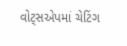વોટ્સએપમાં ચેટિંગ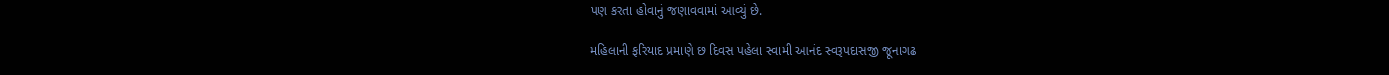પણ કરતા હોવાનું જણાવવામાં આવ્યું છે.

મહિલાની ફરિયાદ પ્રમાણે છ દિવસ પહેલા સ્વામી આનંદ સ્વરૂપદાસજી જૂનાગઢ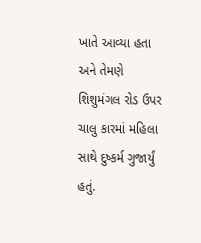ખાતે આવ્યા હતા અને તેમણે શિશુમંગલ રોડ ઉપર ચાલુ કારમાં મહિલા સાથે દુષ્કર્મ ગુજાર્યું હતું.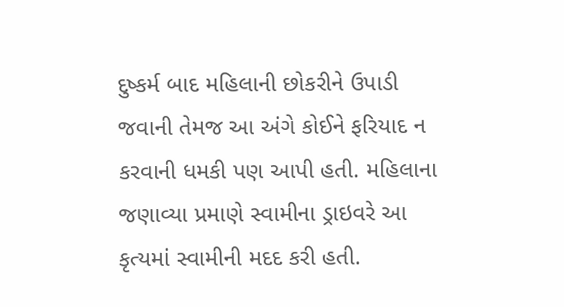દુષ્કર્મ બાદ મહિલાની છોકરીને ઉપાડી જવાની તેમજ આ અંગે કોઈને ફરિયાદ ન કરવાની ધમકી પણ આપી હતી. મહિલાના જણાવ્યા પ્રમાણે સ્વામીના ડ્રાઇવરે આ કૃત્યમાં સ્વામીની મદદ કરી હતી.